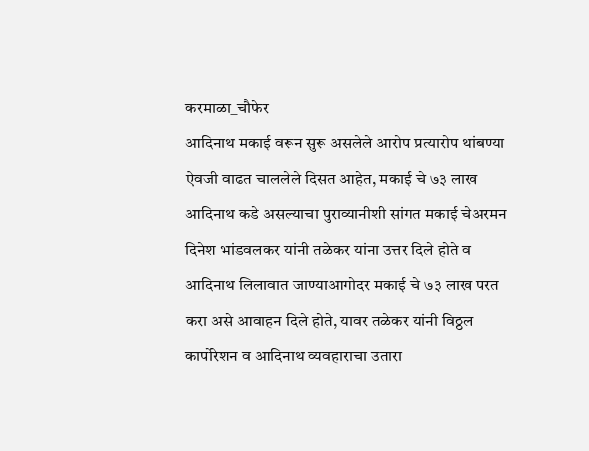करमाळा_चौफेर
आदिनाथ मकाई वरून सुरू असलेले आरोप प्रत्यारोप थांबण्या ऐवजी वाढत चाललेले दिसत आहेत, मकाई चे ७३ लाख आदिनाथ कडे असल्याचा पुराव्यानीशी सांगत मकाई चेअरमन दिनेश भांडवलकर यांनी तळेकर यांना उत्तर दिले होते व आदिनाथ लिलावात जाण्याआगोदर मकाई चे ७३ लाख परत करा असे आवाहन दिले होते, यावर तळेकर यांनी विठ्ठल कार्पोरेशन व आदिनाथ व्यवहाराचा उतारा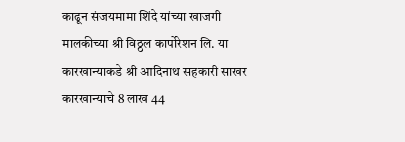काढून संजयमामा शिंदे यांच्या खाजगी मालकीच्या श्री विठ्ठल कार्पोरेशन लि. या कारखान्याकडे श्री आदिनाथ सहकारी साखर कारखान्याचे 8 लाख 44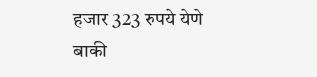हजार 323 रुपये येणे बाकी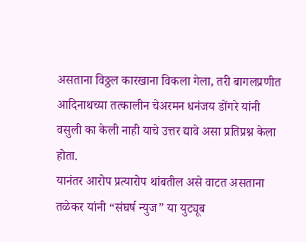असताना विठ्ठल कारखाना विकला गेला, तरी बागलप्रणीत आदिनाथच्या तत्कालीन चेअरमन धनंजय डोंगरे यांनी वसुली का केली नाही याचे उत्तर द्यावे असा प्रतिप्रश्न केला होता.
यानंतर आरोप प्रत्यारोप थांबतील असे वाटत असताना तळेकर यांनी “संघर्ष न्युज” या युट्यूब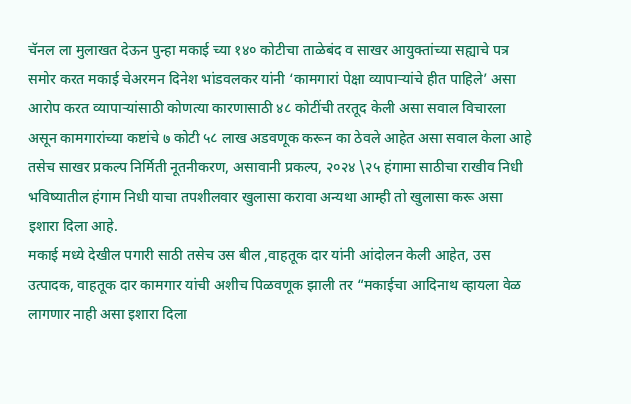चॅनल ला मुलाखत देऊन पुन्हा मकाई च्या १४० कोटीचा ताळेबंद व साखर आयुक्तांच्या सह्याचे पत्र समोर करत मकाई चेअरमन दिनेश भांडवलकर यांनी ‘कामगारां पेक्षा व्यापाऱ्यांचे हीत पाहिले’ असा आरोप करत व्यापाऱ्यांसाठी कोणत्या कारणासाठी ४८ कोटींची तरतूद केली असा सवाल विचारला असून कामगारांच्या कष्टांचे ७ कोटी ५८ लाख अडवणूक करून का ठेवले आहेत असा सवाल केला आहे
तसेच साखर प्रकल्प निर्मिती नूतनीकरण, असावानी प्रकल्प, २०२४ \२५ हंगामा साठीचा राखीव निधी भविष्यातील हंगाम निधी याचा तपशीलवार खुलासा करावा अन्यथा आम्ही तो खुलासा करू असा इशारा दिला आहे.
मकाई मध्ये देखील पगारी साठी तसेच उस बील ,वाहतूक दार यांनी आंदोलन केली आहेत, उस उत्पादक, वाहतूक दार कामगार यांची अशीच पिळवणूक झाली तर “मकाईचा आदिनाथ व्हायला वेळ लागणार नाही असा इशारा दिला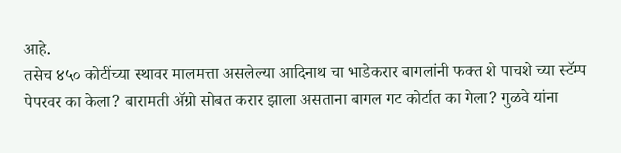आहे.
तसेच ४५० कोटींच्या स्थावर मालमत्ता असलेल्या आदिनाथ चा भाडेकरार बागलांनी फक्त शे पाचशे च्या स्टॅम्प पेपरवर का केला? बारामती ॲग्रो सोबत करार झाला असताना बागल गट कोर्टात का गेला? गुळवे यांना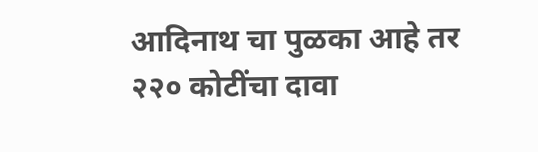आदिनाथ चा पुळका आहे तर २२० कोटींचा दावा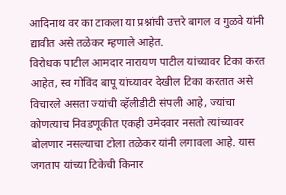आदिनाथ वर का टाकला या प्रश्नांची उत्तरे बागल व गुळवे यांनी द्यावीत असे तळेकर म्हणाले आहेत.
विरोधक पाटील आमदार नारायण पाटील यांच्यावर टिका करत आहेत, स्व गोविंद बापू यांच्यावर देखील टिका करतात असे विचारले असता ज्यांची व्हॅलीडीटी संपली आहे, ज्यांचा कोणत्याच निवडणूकीत एकही उमेदवार नसतो त्यांच्यावर बोलणार नसल्याचा टोला तळेकर यांनी लगावला आहे. यास जगताप यांच्या टिकेची किनार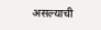असल्याची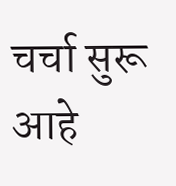चर्चा सुरू आहे